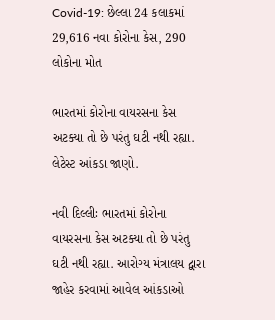Covid-19: છેલ્લા 24 કલાકમાં 29,616 નવા કોરોના કેસ, 290 લોકોના મોત

ભારતમાં કોરોના વાયરસના કેસ અટક્યા તો છે પરંતુ ઘટી નથી રહ્યા. લેટેસ્ટ આંકડા જાણો.

નવી દિલ્લીઃ ભારતમાં કોરોના વાયરસના કેસ અટક્યા તો છે પરંતુ ઘટી નથી રહ્યા. આરોગ્ય મંત્રાલય દ્વારા જાહેર કરવામાં આવેલ આંકડાઓ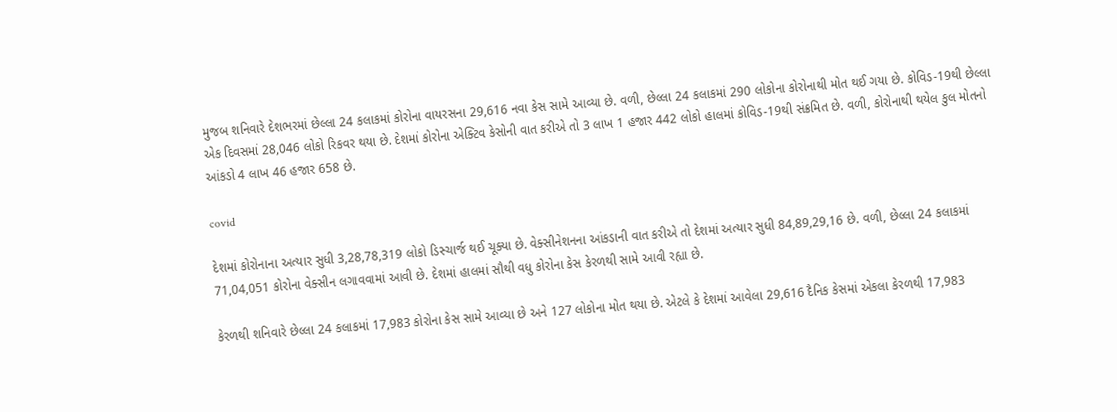મુજબ શનિવારે દેશભરમાં છેલ્લા 24 કલાકમાં કોરોના વાયરસના 29,616 નવા કેસ સામે આવ્યા છે. વળી, છેલ્લા 24 કલાકમાં 290 લોકોના કોરોનાથી મોત થઈ ગયા છે. કોવિડ-19થી છેલ્લા એક દિવસમાં 28,046 લોકો રિકવર થયા છે. દેશમાં કોરોના એક્ટિવ કેસોની વાત કરીએ તો 3 લાખ 1 હજાર 442 લોકો હાલમાં કોવિડ-19થી સંક્રમિત છે. વળી, કોરોનાથી થયેલ કુલ મોતનો આંકડો 4 લાખ 46 હજાર 658 છે.

covid

દેશમાં કોરોનાના અત્યાર સુધી 3,28,78,319 લોકો ડિસ્ચાર્જ થઈ ચૂક્યા છે. વેક્સીનેશનના આંકડાની વાત કરીએ તો દેશમાં અત્યાર સુધી 84,89,29,16 છે. વળી, છેલ્લા 24 કલાકમાં 71,04,051 કોરોના વેક્સીન લગાવવામાં આવી છે. દેશમાં હાલમાં સૌથી વધુ કોરોના કેસ કેરળથી સામે આવી રહ્યા છે.

કેરળથી શનિવારે છેલ્લા 24 કલાકમાં 17,983 કોરોના કેસ સામે આવ્યા છે અને 127 લોકોના મોત થયા છે. એટલે કે દેશમાં આવેલા 29,616 દૈનિક કેસમાં એકલા કેરળથી 17,983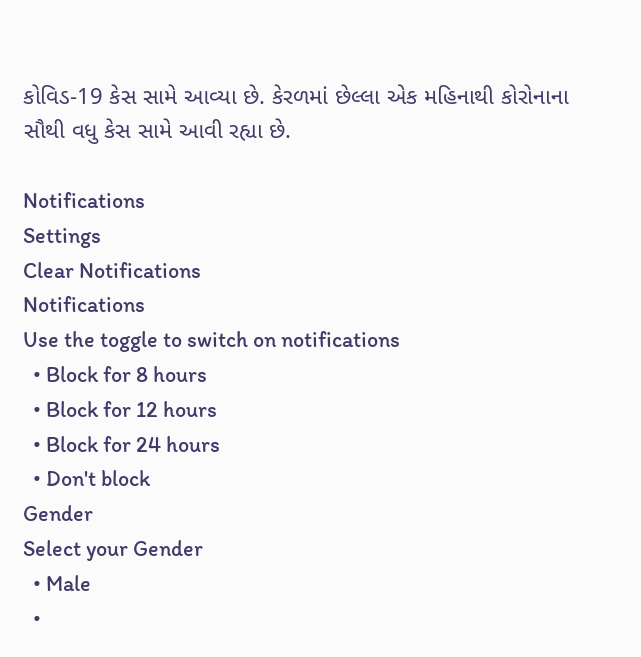કોવિડ-19 કેસ સામે આવ્યા છે. કેરળમાં છેલ્લા એક મહિનાથી કોરોનાના સૌથી વધુ કેસ સામે આવી રહ્યા છે.

Notifications
Settings
Clear Notifications
Notifications
Use the toggle to switch on notifications
  • Block for 8 hours
  • Block for 12 hours
  • Block for 24 hours
  • Don't block
Gender
Select your Gender
  • Male
  •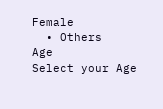Female
  • Others
Age
Select your Age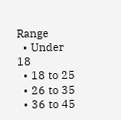Range
  • Under 18
  • 18 to 25
  • 26 to 35
  • 36 to 45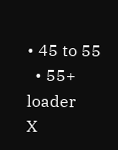• 45 to 55
  • 55+
loader
X